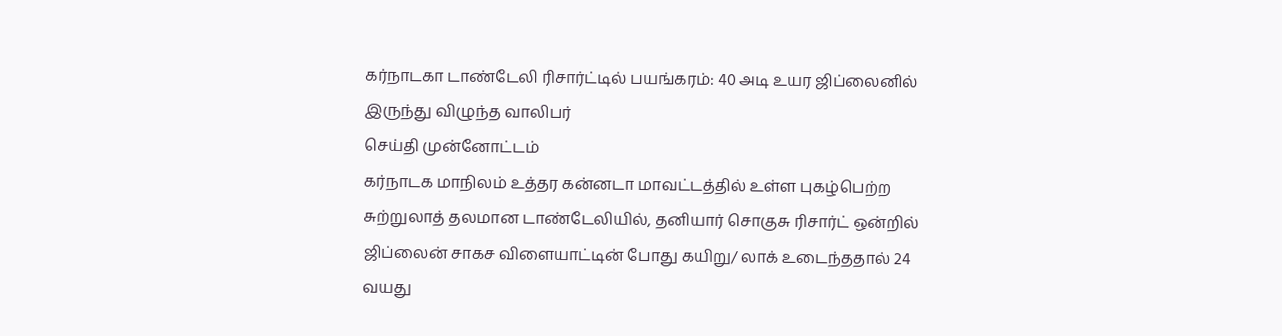கர்நாடகா டாண்டேலி ரிசார்ட்டில் பயங்கரம்: 40 அடி உயர ஜிப்லைனில் இருந்து விழுந்த வாலிபர்
செய்தி முன்னோட்டம்
கர்நாடக மாநிலம் உத்தர கன்னடா மாவட்டத்தில் உள்ள புகழ்பெற்ற சுற்றுலாத் தலமான டாண்டேலியில், தனியார் சொகுசு ரிசார்ட் ஒன்றில் ஜிப்லைன் சாகச விளையாட்டின் போது கயிறு/ லாக் உடைந்ததால் 24 வயது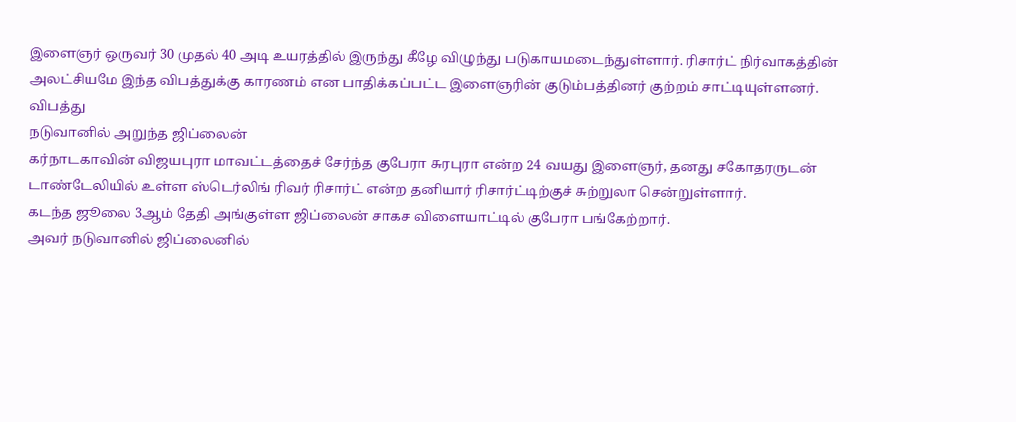இளைஞர் ஒருவர் 30 முதல் 40 அடி உயரத்தில் இருந்து கீழே விழுந்து படுகாயமடைந்துள்ளார். ரிசார்ட் நிர்வாகத்தின் அலட்சியமே இந்த விபத்துக்கு காரணம் என பாதிக்கப்பட்ட இளைஞரின் குடும்பத்தினர் குற்றம் சாட்டியுள்ளனர்.
விபத்து
நடுவானில் அறுந்த ஜிப்லைன்
கர்நாடகாவின் விஜயபுரா மாவட்டத்தைச் சேர்ந்த குபேரா சுரபுரா என்ற 24 வயது இளைஞர், தனது சகோதரருடன் டாண்டேலியில் உள்ள ஸ்டெர்லிங் ரிவர் ரிசார்ட் என்ற தனியார் ரிசார்ட்டிற்குச் சுற்றுலா சென்றுள்ளார்.
கடந்த ஜூலை 3ஆம் தேதி அங்குள்ள ஜிப்லைன் சாகச விளையாட்டில் குபேரா பங்கேற்றார்.
அவர் நடுவானில் ஜிப்லைனில்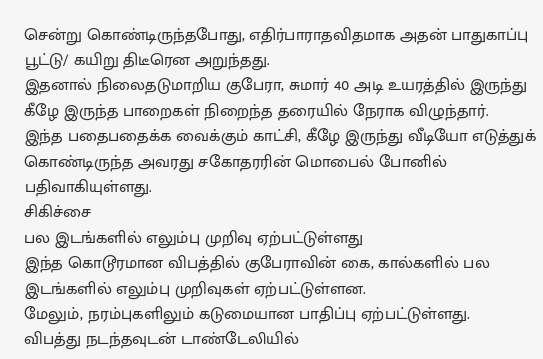சென்று கொண்டிருந்தபோது, எதிர்பாராதவிதமாக அதன் பாதுகாப்பு பூட்டு/ கயிறு திடீரென அறுந்தது.
இதனால் நிலைதடுமாறிய குபேரா, சுமார் 40 அடி உயரத்தில் இருந்து கீழே இருந்த பாறைகள் நிறைந்த தரையில் நேராக விழுந்தார்.
இந்த பதைபதைக்க வைக்கும் காட்சி, கீழே இருந்து வீடியோ எடுத்துக் கொண்டிருந்த அவரது சகோதரரின் மொபைல் போனில் பதிவாகியுள்ளது.
சிகிச்சை
பல இடங்களில் எலும்பு முறிவு ஏற்பட்டுள்ளது
இந்த கொடூரமான விபத்தில் குபேராவின் கை, கால்களில் பல இடங்களில் எலும்பு முறிவுகள் ஏற்பட்டுள்ளன.
மேலும், நரம்புகளிலும் கடுமையான பாதிப்பு ஏற்பட்டுள்ளது.
விபத்து நடந்தவுடன் டாண்டேலியில்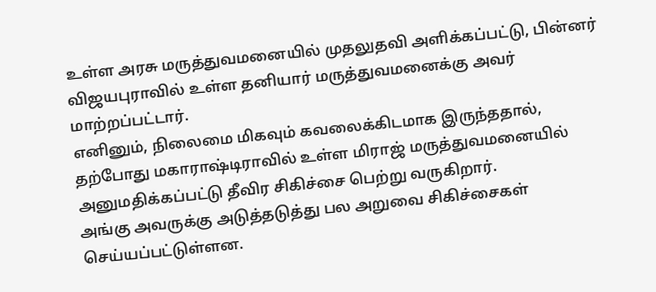உள்ள அரசு மருத்துவமனையில் முதலுதவி அளிக்கப்பட்டு, பின்னர் விஜயபுராவில் உள்ள தனியார் மருத்துவமனைக்கு அவர் மாற்றப்பட்டார்.
எனினும், நிலைமை மிகவும் கவலைக்கிடமாக இருந்ததால், தற்போது மகாராஷ்டிராவில் உள்ள மிராஜ் மருத்துவமனையில் அனுமதிக்கப்பட்டு தீவிர சிகிச்சை பெற்று வருகிறார்.
அங்கு அவருக்கு அடுத்தடுத்து பல அறுவை சிகிச்சைகள் செய்யப்பட்டுள்ளன.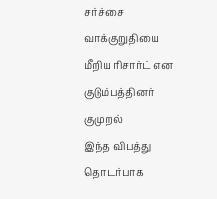சர்ச்சை
வாக்குறுதியை மீறிய ரிசார்ட் என குடும்பத்தினர் குமுறல்
இந்த விபத்து தொடர்பாக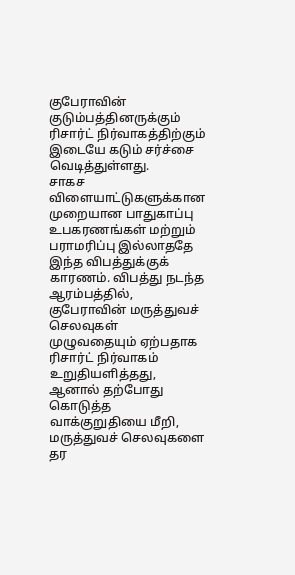குபேராவின் குடும்பத்தினருக்கும் ரிசார்ட் நிர்வாகத்திற்கும் இடையே கடும் சர்ச்சை வெடித்துள்ளது.
சாகச விளையாட்டுகளுக்கான முறையான பாதுகாப்பு உபகரணங்கள் மற்றும் பராமரிப்பு இல்லாததே இந்த விபத்துக்குக் காரணம். விபத்து நடந்த ஆரம்பத்தில், குபேராவின் மருத்துவச் செலவுகள் முழுவதையும் ஏற்பதாக ரிசார்ட் நிர்வாகம் உறுதியளித்தது, ஆனால் தற்போது கொடுத்த வாக்குறுதியை மீறி, மருத்துவச் செலவுகளை தர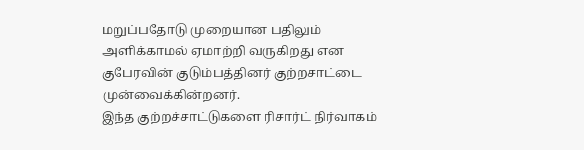மறுப்பதோடு முறையான பதிலும் அளிக்காமல் ஏமாற்றி வருகிறது என குபேரவின் குடும்பத்தினர் குற்றசாட்டை முன்வைக்கின்றனர்.
இந்த குற்றச்சாட்டுகளை ரிசார்ட் நிர்வாகம்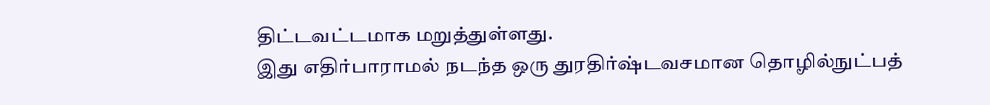திட்டவட்டமாக மறுத்துள்ளது.
இது எதிர்பாராமல் நடந்த ஒரு துரதிர்ஷ்டவசமான தொழில்நுட்பத்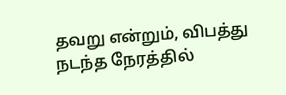தவறு என்றும், விபத்து நடந்த நேரத்தில்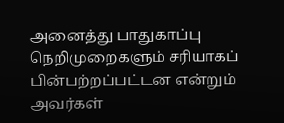அனைத்து பாதுகாப்பு நெறிமுறைகளும் சரியாகப் பின்பற்றப்பட்டன என்றும் அவர்கள்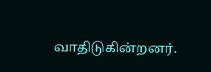வாதிடுகின்றனர்.